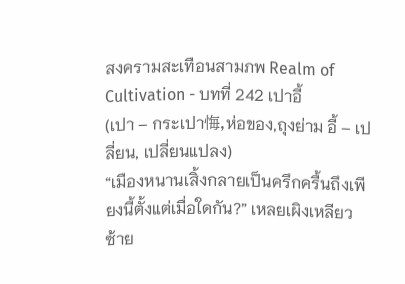สงครามสะเทือนสามภพ Realm of Cultivation - บทที่ 242 เปาอี้
(เปา – กระเปา悔,ห่อของ,ถุงย่าม อี้ – เปลี่ยน, เปลี่ยนแปลง)
“เมืองหนานเสิ้งกลายเป็นครึกครื้นถึงเพียงนี้ตั้งแต่เมื่อใดกัน?” เหลยเผิงเหลียวซ้าย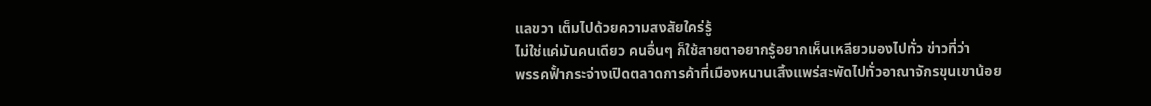แลขวา เต็มไปด้วยความสงสัยใคร่รู้
ไม่ใช่แค่มันคนเดียว คนอื่นๆ ก็ใช้สายตาอยากรู้อยากเห็นเหลียวมองไปทั่ว ข่าวที่ว่า
พรรคฟั้ากระจ่างเปิดตลาดการค้าที่เมืองหนานเสิ้งแพร่สะพัดไปทั่วอาณาจักรขุนเขาน้อย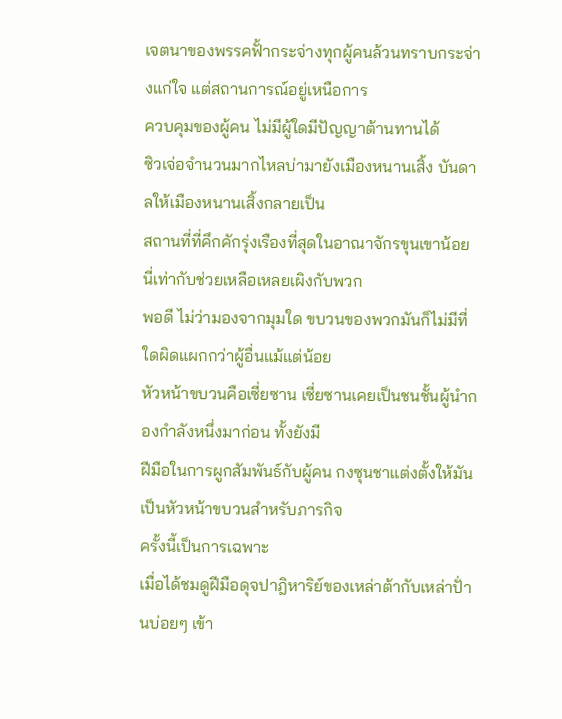เจตนาของพรรคฟั้ากระจ่างทุกผู้คนล้วนทราบกระจ่างแก่ใจ แต่สถานการณ์อยู่เหนือการ
ควบคุมของผู้คน ไม่มีผู้ใดมีปัญญาต้านทานได้
ซิวเจ่อจำนวนมากไหลบ่ามายังเมืองหนานเสิ้ง บันดาลให้เมืองหนานเสิ้งกลายเป็น
สถานที่ที่คึกคักรุ่งเรืองที่สุดในอาณาจักรขุนเขาน้อย นี่เท่ากับช่วยเหลือเหลยเผิงกับพวก
พอดี ไม่ว่ามองจากมุมใด ขบวนของพวกมันก็ไม่มีที่ใดผิดแผกกว่าผู้อื่นแม้แต่น้อย
หัวหน้าขบวนคือเซี่ยซาน เซี่ยซานเคยเป็นชนชั้นผู้นำกองกำลังหนึ่งมาก่อน ทั้งยังมี
ฝีมือในการผูกสัมพันธ์กับผู้คน กงซุนชาแต่งตั้งให้มันเป็นหัวหน้าขบวนสำหรับภารกิจ
ครั้งนี้เป็นการเฉพาะ
เมื่อได้ชมดูฝีมือดุจปาฎิหาริย์ของเหล่าต้ากับเหล่าปั่านบ่อยๆ เข้า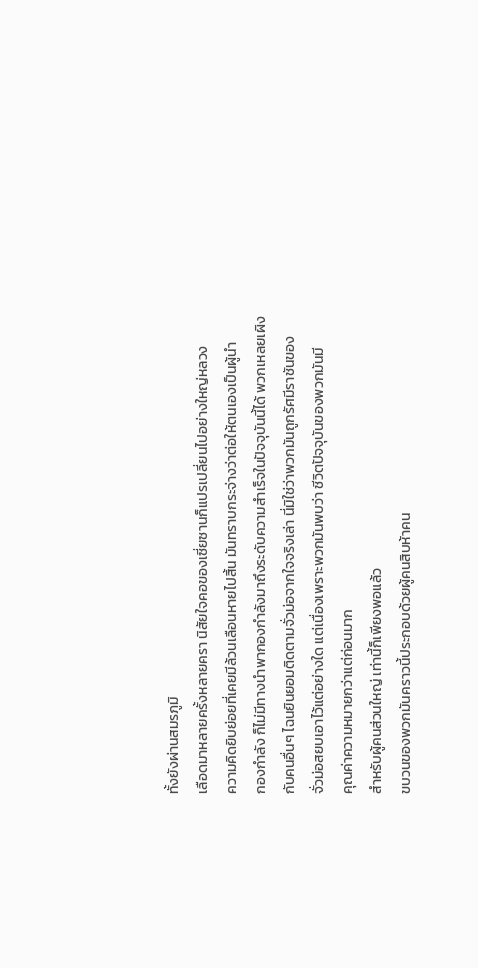ทั้งยังผ่านสมรภูมิ
เลือดมาหลายครั้งหลายครา นิสัยใจคอของเซี่ยซานก็แปรเปลี่ยนไปอย่างใหญ่หลวง
ความคิดยิบย่อยที่เคยมีล้วนเลือนหายไปสิ้น มันทราบกระจ่างว่าต่อให้ตนเองเป็นผู้นำ
กองกำลัง ก็ไม่มีทางนำพากองกำลังมาถึงระดับความสำเร็จในปัจจุบันนี้ได้ พวกเหลยเผิง
กับคนอื่นๆ ไฉนยินยอมติดตามจั่วม่อจากใจจริงเล่า นี่มิใช่ว่าพวกมันถูกรัศมีราชันของ
จั่วม่อสยบเอาไว้แต่อย่างใด แต่เนื่องเพราะพวกมันพบว่า ชีวิตปัจจุบันของพวกมันมี
คุณค่าความหมายกว่าแต่ก่อนมาก
สำหรับผู้คนส่วนใหญ่ เท่านี้ก็เพียงพอแล้ว
ขบวนของพวกมันคราวนี้ประกอบด้วยผู้คนสิบห้าคน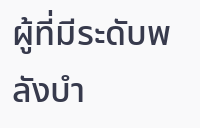ผู้ที่มีระดับพลังบำ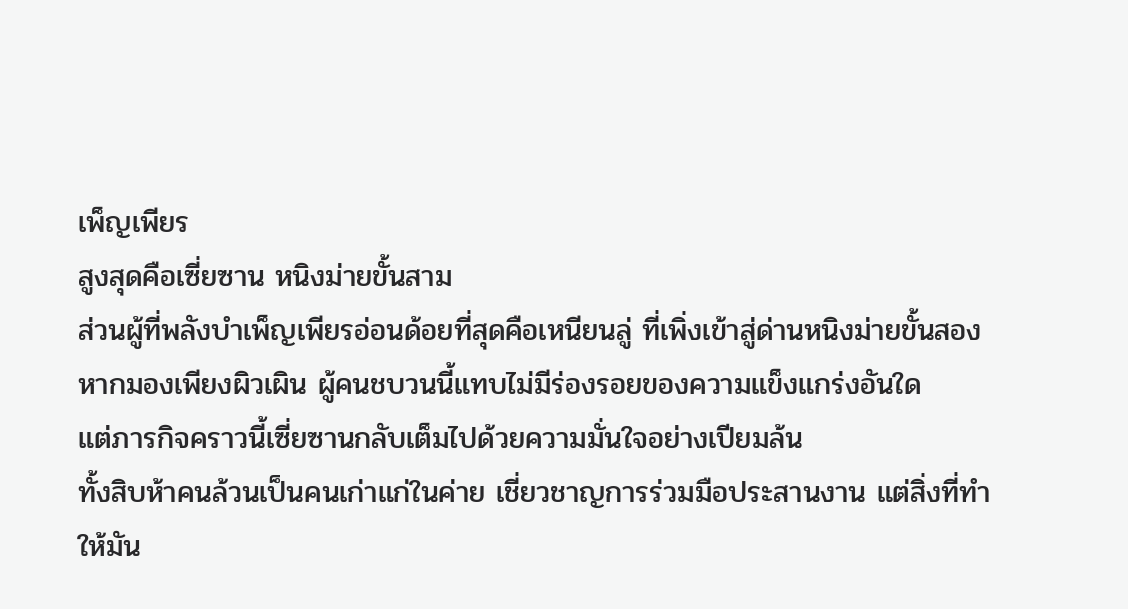เพ็ญเพียร
สูงสุดคือเซี่ยซาน หนิงม่ายขั้นสาม
ส่วนผู้ที่พลังบำเพ็ญเพียรอ่อนด้อยที่สุดคือเหนียนลู่ ที่เพิ่งเข้าสู่ด่านหนิงม่ายขั้นสอง
หากมองเพียงผิวเผิน ผู้คนชบวนนี้แทบไม่มีร่องรอยของความแข็งแกร่งอันใด
แต่ภารกิจคราวนี้เซี่ยซานกลับเต็มไปด้วยความมั่นใจอย่างเปียมล้น
ทั้งสิบห้าคนล้วนเป็นคนเก่าแก่ในค่าย เชี่ยวชาญการร่วมมือประสานงาน แต่สิ่งที่ทำ
ให้มัน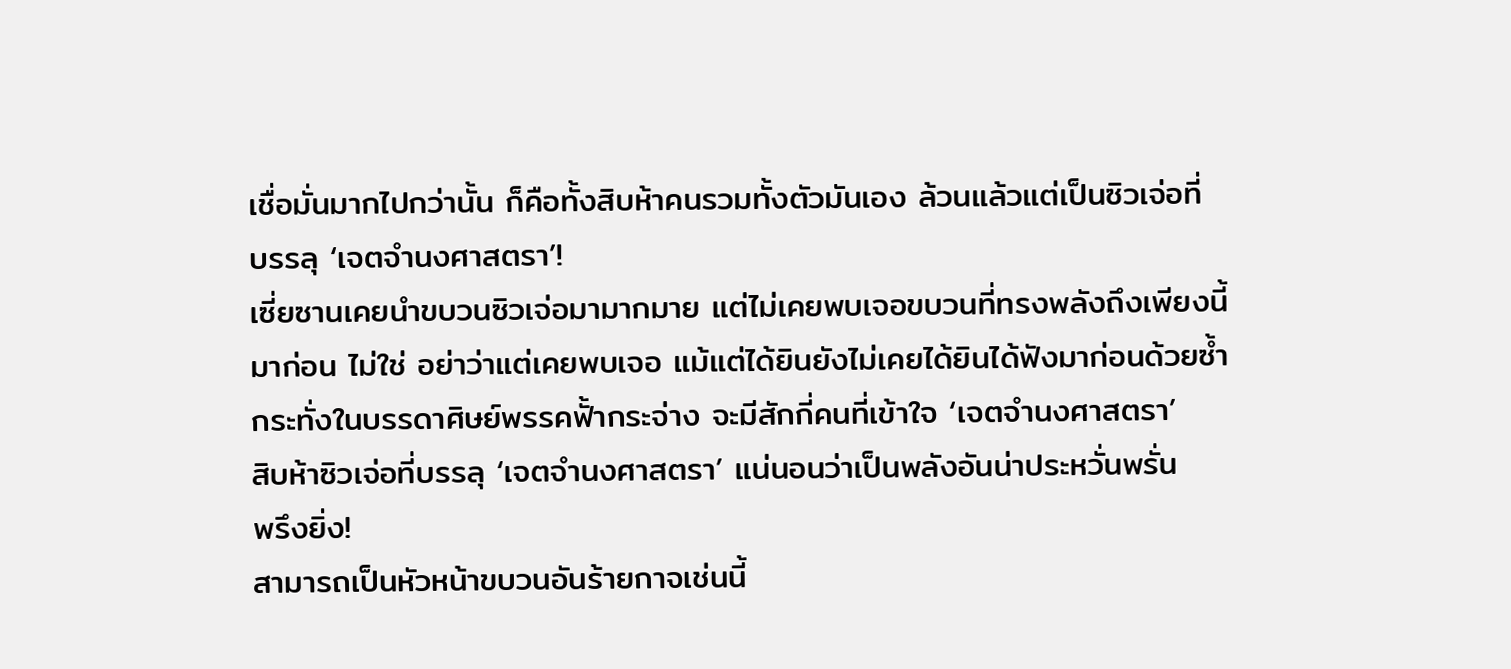เชื่อมั่นมากไปกว่านั้น ก็คือทั้งสิบห้าคนรวมทั้งตัวมันเอง ล้วนแล้วแต่เป็นซิวเจ่อที่
บรรลุ ‘เจตจำนงศาสตรา’!
เซี่ยซานเคยนำขบวนซิวเจ่อมามากมาย แต่ไม่เคยพบเจอขบวนที่ทรงพลังถึงเพียงนี้
มาก่อน ไม่ใช่ อย่าว่าแต่เคยพบเจอ แม้แต่ได้ยินยังไม่เคยได้ยินได้ฟังมาก่อนด้วยซ้ำ
กระทั่งในบรรดาศิษย์พรรคฟั้ากระจ่าง จะมีสักกี่คนที่เข้าใจ ‘เจตจำนงศาสตรา’
สิบห้าซิวเจ่อที่บรรลุ ‘เจตจำนงศาสตรา’ แน่นอนว่าเป็นพลังอันน่าประหวั่นพรั่น
พรึงยิ่ง!
สามารถเป็นหัวหน้าขบวนอันร้ายกาจเช่นนี้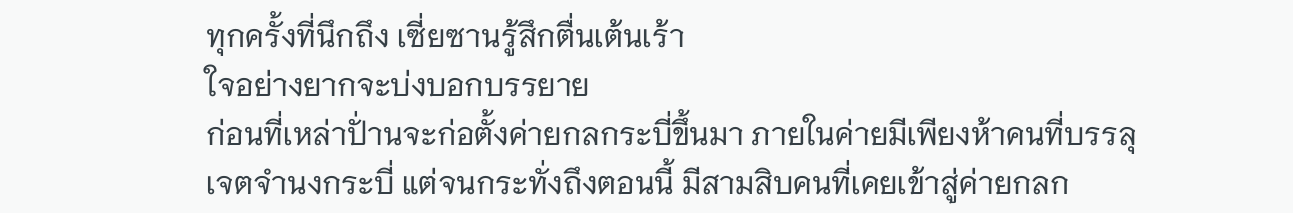ทุกครั้งที่นึกถึง เซี่ยซานรู้สึกตื่นเต้นเร้า
ใจอย่างยากจะบ่งบอกบรรยาย
ก่อนที่เหล่าปั่านจะก่อตั้งค่ายกลกระบี่ขึ้นมา ภายในค่ายมีเพียงห้าคนที่บรรลุ
เจตจำนงกระบี่ แต่จนกระทั่งถึงตอนนี้ มีสามสิบคนที่เคยเข้าสู่ค่ายกลก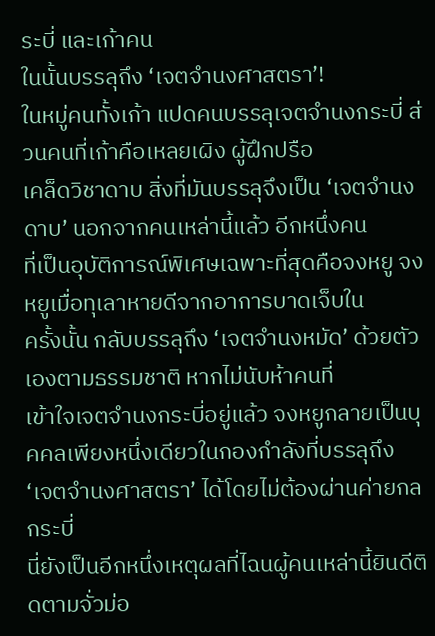ระบี่ และเก้าคน
ในนั้นบรรลุถึง ‘เจตจำนงศาสตรา’!
ในหมู่คนทั้งเก้า แปดคนบรรลุเจตจำนงกระบี่ ส่วนคนที่เก้าคือเหลยเผิง ผู้ฝึกปรือ
เคล็ดวิชาดาบ สิ่งที่มันบรรลุจึงเป็น ‘เจตจำนงดาบ’ นอกจากคนเหล่านี้แล้ว อีกหนึ่งคน
ที่เป็นอุบัติการณ์พิเศษเฉพาะที่สุดคือจงหยู จงหยูเมื่อทุเลาหายดีจากอาการบาดเจ็บใน
ครั้งนั้น กลับบรรลุถึง ‘เจตจำนงหมัด’ ด้วยตัวเองตามธรรมชาติ หากไม่นับห้าคนที่
เข้าใจเจตจำนงกระบี่อยู่แล้ว จงหยูกลายเป็นบุคคลเพียงหนึ่งเดียวในกองกำลังที่บรรลุถึง
‘เจตจำนงศาสตรา’ ได้โดยไม่ต้องผ่านค่ายกลกระบี่
นี่ยังเป็นอีกหนึ่งเหตุผลที่ไฉนผู้คนเหล่านี้ยินดีติดตามจั่วม่อ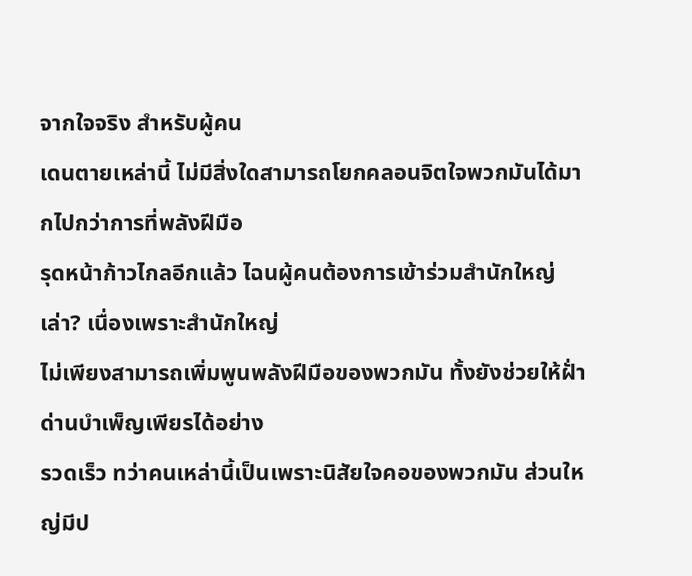จากใจจริง สำหรับผู้คน
เดนตายเหล่านี้ ไม่มีสิ่งใดสามารถโยกคลอนจิตใจพวกมันได้มากไปกว่าการที่พลังฝีมือ
รุดหน้าก้าวไกลอีกแล้ว ไฉนผู้คนต้องการเข้าร่วมสำนักใหญ่เล่า? เนื่องเพราะสำนักใหญ่
ไม่เพียงสามารถเพิ่มพูนพลังฝีมือของพวกมัน ทั้งยังช่วยให้ฝั่าด่านบำเพ็ญเพียรได้อย่าง
รวดเร็ว ทว่าคนเหล่านี้เป็นเพราะนิสัยใจคอของพวกมัน ส่วนใหญ่มีป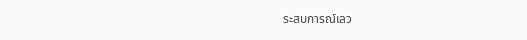ระสบการณ์เลว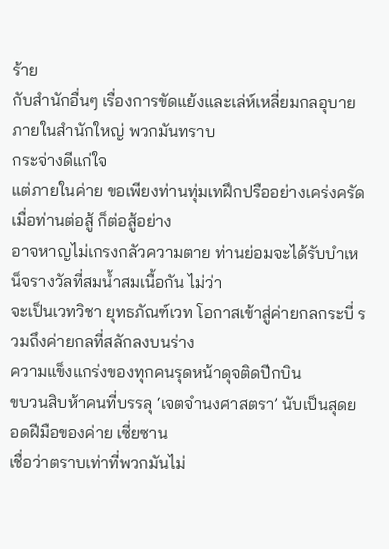ร้าย
กับสำนักอื่นๆ เรื่องการขัดแย้งและเล่ห์เหลี่ยมกลอุบายภายในสำนักใหญ่ พวกมันทราบ
กระจ่างดีแก่ใจ
แต่ภายในค่าย ขอเพียงท่านทุ่มเทฝึกปรืออย่างเคร่งครัด เมื่อท่านต่อสู้ ก็ต่อสู้อย่าง
อาจหาญไม่เกรงกลัวความตาย ท่านย่อมจะได้รับบำเหน็จรางวัลที่สมน้ำสมเนื้อกัน ไม่ว่า
จะเป็นเวทวิชา ยุทธภัณฑ์เวท โอกาสเข้าสู่ค่ายกลกระบี่ รวมถึงค่ายกลที่สลักลงบนร่าง
ความแข็งแกร่งของทุกคนรุดหน้าดุจติดปีกบิน
ขบวนสิบห้าคนที่บรรลุ ‘เจตจำนงศาสตรา’ นับเป็นสุดยอดฝีมือของค่าย เซี่ยซาน
เชื่อว่าตราบเท่าที่พวกมันไม่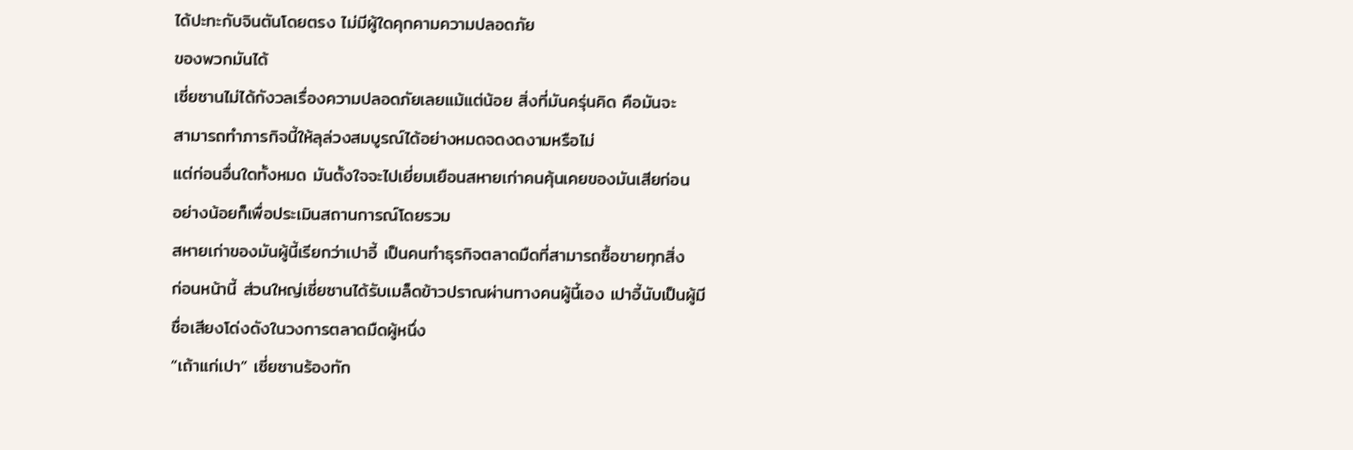ได้ปะทะกับจินตันโดยตรง ไม่มีผู้ใดคุกคามความปลอดภัย
ของพวกมันได้
เซี่ยซานไม่ได้กังวลเรื่องความปลอดภัยเลยแม้แต่น้อย สิ่งที่มันครุ่นคิด คือมันจะ
สามารถทำภารกิจนี้ให้ลุล่วงสมบูรณ์ได้อย่างหมดจดงดงามหรือไม่
แต่ก่อนอื่นใดทั้งหมด มันตั้งใจจะไปเยี่ยมเยือนสหายเก่าคนคุ้นเคยของมันเสียก่อน
อย่างน้อยก็เพื่อประเมินสถานการณ์โดยรวม
สหายเก่าของมันผู้นี้เรียกว่าเปาอี้ เป็นคนทำธุรกิจตลาดมืดที่สามารถซื้อขายทุกสิ่ง
ก่อนหน้านี้ ส่วนใหญ่เซี่ยซานได้รับเมล็ดข้าวปราณผ่านทางคนผู้นี้เอง เปาอี้นับเป็นผู้มี
ชื่อเสียงโด่งดังในวงการตลาดมืดผู้หนึ่ง
“เถ้าแก่เปา” เซี่ยซานร้องทัก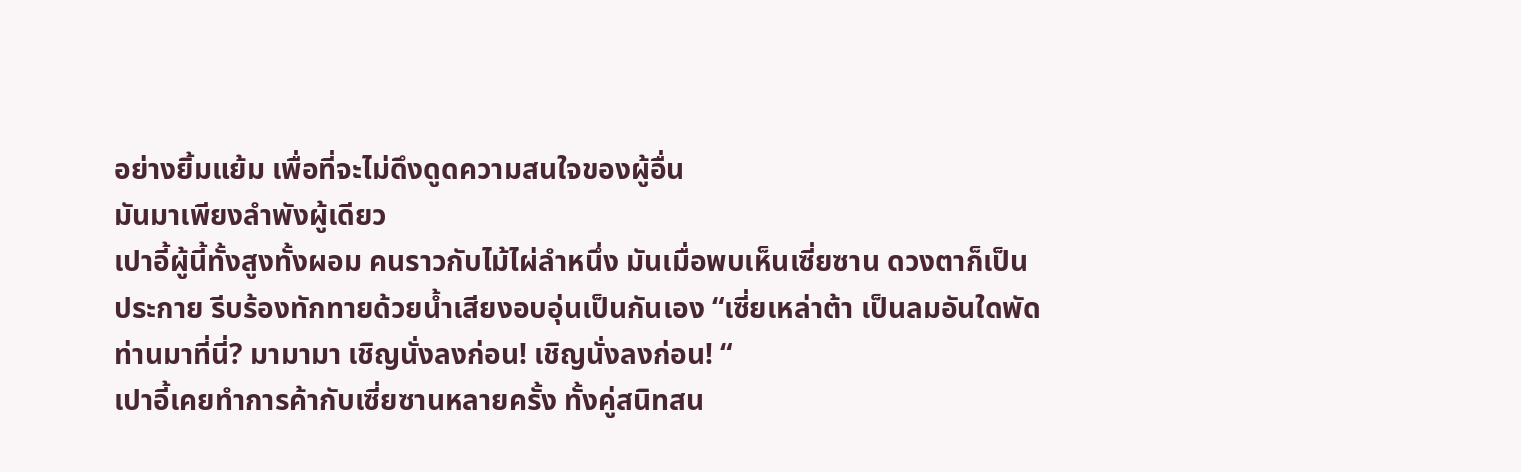อย่างยิ้มแย้ม เพื่อที่จะไม่ดึงดูดความสนใจของผู้อื่น
มันมาเพียงลำพังผู้เดียว
เปาอี้ผู้นี้ทั้งสูงทั้งผอม คนราวกับไม้ไผ่ลำหนึ่ง มันเมื่อพบเห็นเซี่ยซาน ดวงตาก็เป็น
ประกาย รีบร้องทักทายด้วยน้ำเสียงอบอุ่นเป็นกันเอง “เซี่ยเหล่าต้า เป็นลมอันใดพัด
ท่านมาที่นี่? มามามา เชิญนั่งลงก่อน! เชิญนั่งลงก่อน! “
เปาอี้เคยทำการค้ากับเซี่ยซานหลายครั้ง ทั้งคู่สนิทสน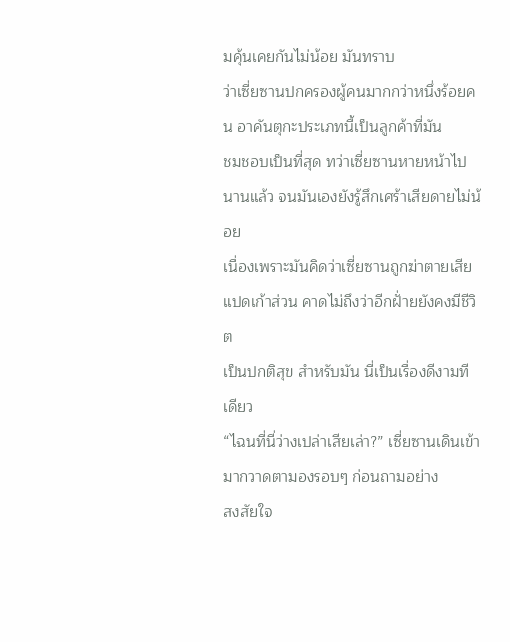มคุ้นเคยกันไม่น้อย มันทราบ
ว่าเซี่ยซานปกครองผู้คนมากกว่าหนึ่งร้อยคน อาคันตุกะประเภทนี้เป็นลูกค้าที่มัน
ชมชอบเป็นที่สุด ทว่าเซี่ยซานหายหน้าไปนานแล้ว จนมันเองยังรู้สึกเศร้าเสียดายไม่น้อย
เนื่องเพราะมันคิดว่าเซี่ยซานถูกฆ่าตายเสียแปดเก้าส่วน คาดไม่ถึงว่าอีกฝั่ายยังคงมีชีวิต
เป็นปกติสุข สำหรับมัน นี่เป็นเรื่องดีงามทีเดียว
“ไฉนที่นี่ว่างเปล่าเสียเล่า?” เซี่ยซานเดินเข้ามากวาดตามองรอบๆ ก่อนถามอย่าง
สงสัยใจ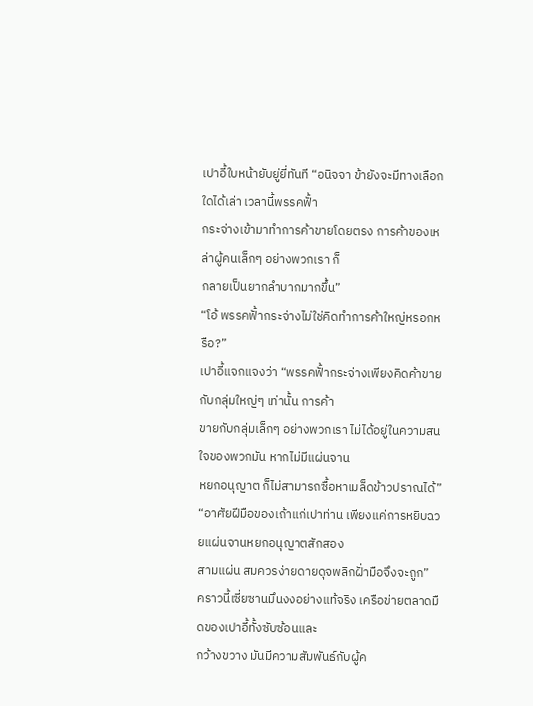เปาอี้ใบหน้ายับยู่ยี่ทันที “อนิจจา ข้ายังจะมีทางเลือกใดได้เล่า เวลานี้พรรคฟั้า
กระจ่างเข้ามาทำการค้าขายโดยตรง การค้าของเหล่าผู้คนเล็กๆ อย่างพวกเรา ก็
กลายเป็นยากลำบากมากขึ้น”
“โอ้ พรรคฟั้ากระจ่างไม่ใช่คิดทำการค้าใหญ่หรอกหรือ?”
เปาอี้แจกแจงว่า “พรรคฟั้ากระจ่างเพียงคิดค้าขายกับกลุ่มใหญ่ๆ เท่านั้น การค้า
ขายกับกลุ่มเล็กๆ อย่างพวกเรา ไม่ได้อยู่ในความสนใจของพวกมัน หากไม่มีแผ่นจาน
หยกอนุญาต ก็ไม่สามารถซื้อหาเมล็ดข้าวปราณได้”
“อาศัยฝีมือของเถ้าแก่เปาท่าน เพียงแค่การหยิบฉวยแผ่นจานหยกอนุญาตสักสอง
สามแผ่น สมควรง่ายดายดุจพลิกฝั่ามือจึงจะถูก”
คราวนี้เซี่ยซานมึนงงอย่างแท้จริง เครือข่ายตลาดมืดของเปาอี้ทั้งซับซ้อนและ
กว้างขวาง มันมีความสัมพันธ์กับผู้ค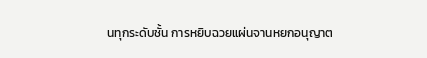นทุกระดับชั้น การหยิบฉวยแผ่นจานหยกอนุญาต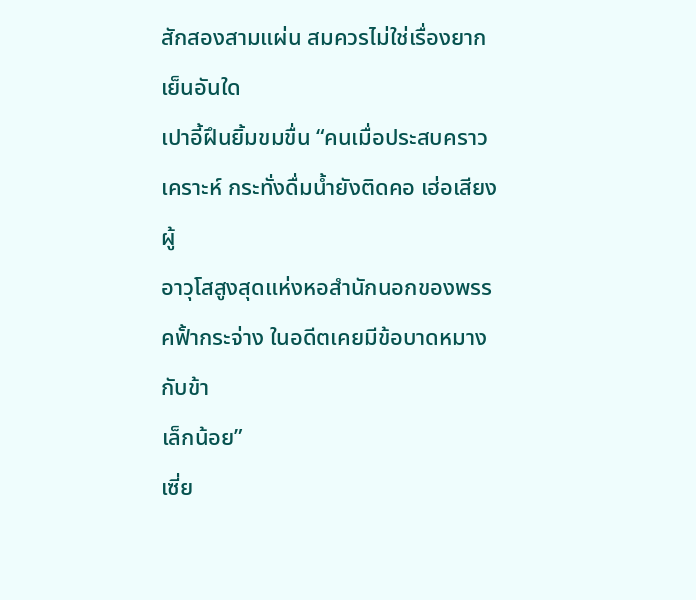สักสองสามแผ่น สมควรไม่ใช่เรื่องยากเย็นอันใด
เปาอี้ฝึนยิ้มขมขื่น “คนเมื่อประสบคราวเคราะห์ กระทั่งดื่มน้ำยังติดคอ เฮ่อเสียง ผู้
อาวุโสสูงสุดแห่งหอสำนักนอกของพรรคฟั้ากระจ่าง ในอดีตเคยมีข้อบาดหมางกับข้า
เล็กน้อย”
เซี่ย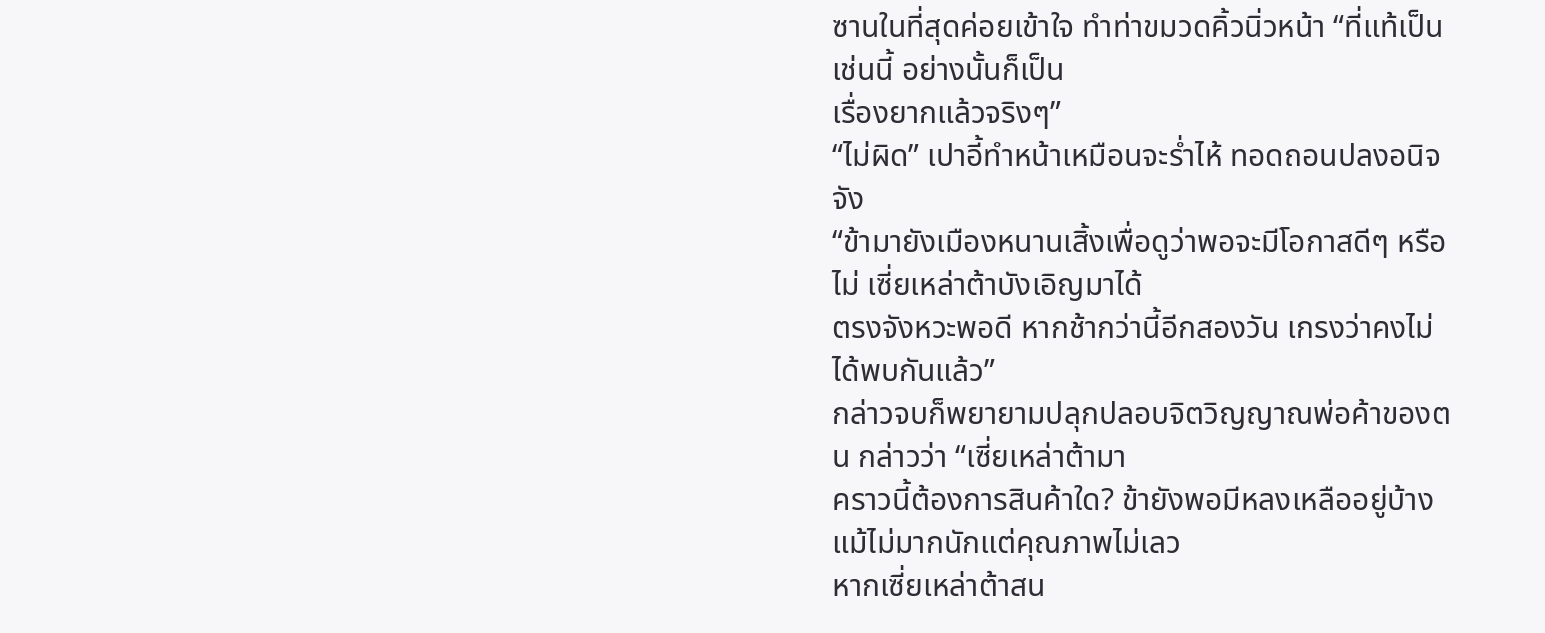ซานในที่สุดค่อยเข้าใจ ทำท่าขมวดคิ้วนิ่วหน้า “ที่แท้เป็นเช่นนี้ อย่างนั้นก็เป็น
เรื่องยากแล้วจริงๆ”
“ไม่ผิด” เปาอี้ทำหน้าเหมือนจะร่ำไห้ ทอดถอนปลงอนิจจัง
“ข้ามายังเมืองหนานเสิ้งเพื่อดูว่าพอจะมีโอกาสดีๆ หรือไม่ เซี่ยเหล่าต้าบังเอิญมาได้
ตรงจังหวะพอดี หากช้ากว่านี้อีกสองวัน เกรงว่าคงไม่ได้พบกันแล้ว”
กล่าวจบก็พยายามปลุกปลอบจิตวิญญาณพ่อค้าของตน กล่าวว่า “เซี่ยเหล่าต้ามา
คราวนี้ต้องการสินค้าใด? ข้ายังพอมีหลงเหลืออยู่บ้าง แม้ไม่มากนักแต่คุณภาพไม่เลว
หากเซี่ยเหล่าต้าสน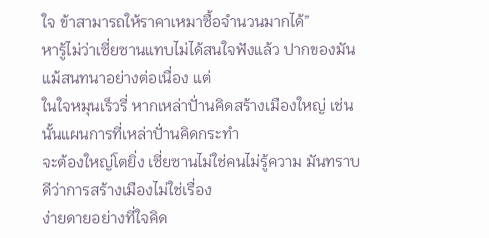ใจ ข้าสามารถให้ราคาเหมาซื้อจำนวนมากได้”
หารู้ไม่ว่าเซี่ยซานแทบไม่ได้สนใจฟังแล้ว ปากของมันแม้สนทนาอย่างต่อเนื่อง แต่
ในใจหมุนเร็วรี่ หากเหล่าปั่านคิดสร้างเมืองใหญ่ เช่นนั้นแผนการที่เหล่าปั่านคิดกระทำ
จะต้องใหญ่โตยิ่ง เซี่ยซานไม่ใช่คนไม่รู้ความ มันทราบดีว่าการสร้างเมืองไม่ใช่เรื่อง
ง่ายดายอย่างที่ใจคิด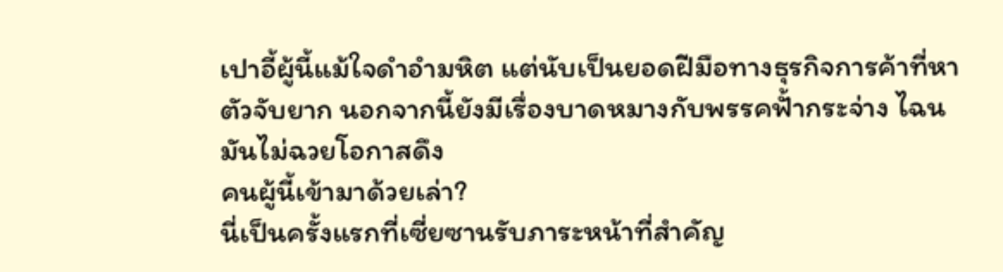เปาอี้ผู้นี้แม้ใจดำอำมหิต แต่นับเป็นยอดฝีมือทางธุรกิจการค้าที่หา
ตัวจับยาก นอกจากนี้ยังมีเรื่องบาดหมางกับพรรคฟั้ากระจ่าง ไฉนมันไม่ฉวยโอกาสดึง
คนผู้นี้เข้ามาด้วยเล่า?
นี่เป็นครั้งแรกที่เซี่ยซานรับภาระหน้าที่สำคัญ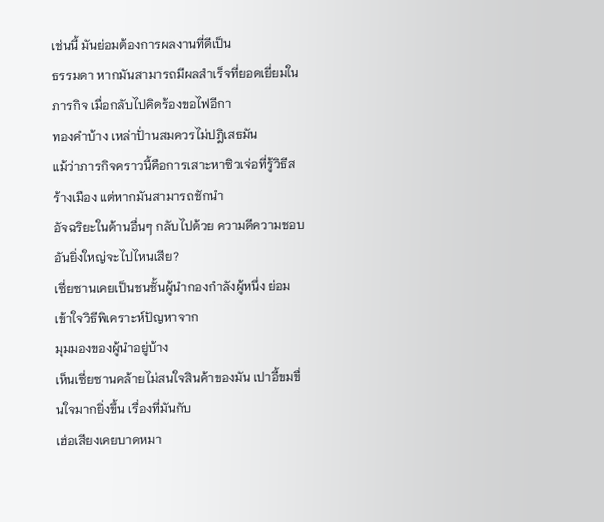เช่นนี้ มันย่อมต้องการผลงานที่ดีเป็น
ธรรมดา หากมันสามารถมีผลสำเร็จที่ยอดเยี่ยมในภารกิจ เมื่อกลับไปคิดร้องขอไฟอีกา
ทองคำบ้าง เหล่าปั่านสมควรไม่ปฎิเสธมัน
แม้ว่าภารกิจคราวนี้คือการเสาะหาซิวเจ่อที่รู้วิธีสร้างเมือง แต่หากมันสามารถชักนำ
อัจฉริยะในด้านอื่นๆ กลับไปด้วย ความดีความชอบอันยิ่งใหญ่จะไปไหนเสีย?
เซี่ยซานเคยเป็นชนชั้นผู้นำกองกำลังผู้หนึ่ง ย่อมเข้าใจวิธีพิเคราะห์ปัญหาจาก
มุมมองของผู้นำอยู่บ้าง
เห็นเซี่ยซานคล้ายไม่สนใจสินค้าของมัน เปาอี้ขมขื่นใจมากยิ่งขึ้น เรื่องที่มันกับ
เฮ่อเสียงเคยบาดหมา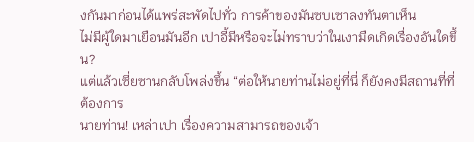งกันมาก่อนได้แพร่สะพัดไปทั่ว การค้าของมันซบเซาลงทันตาเห็น
ไม่มีผู้ใดมาเยือนมันอีก เปาอี้มีหรือจะไม่ทราบว่าในเงามืดเกิดเรื่องอันใดขึ้น?
แต่แล้วเซี่ยซานกลับโพล่งขึ้น “ต่อให้นายท่านไม่อยู่ที่นี่ ก็ยังคงมีสถานที่ที่ต้องการ
นายท่าน! เหล่าเปา เรื่องความสามารถของเจ้า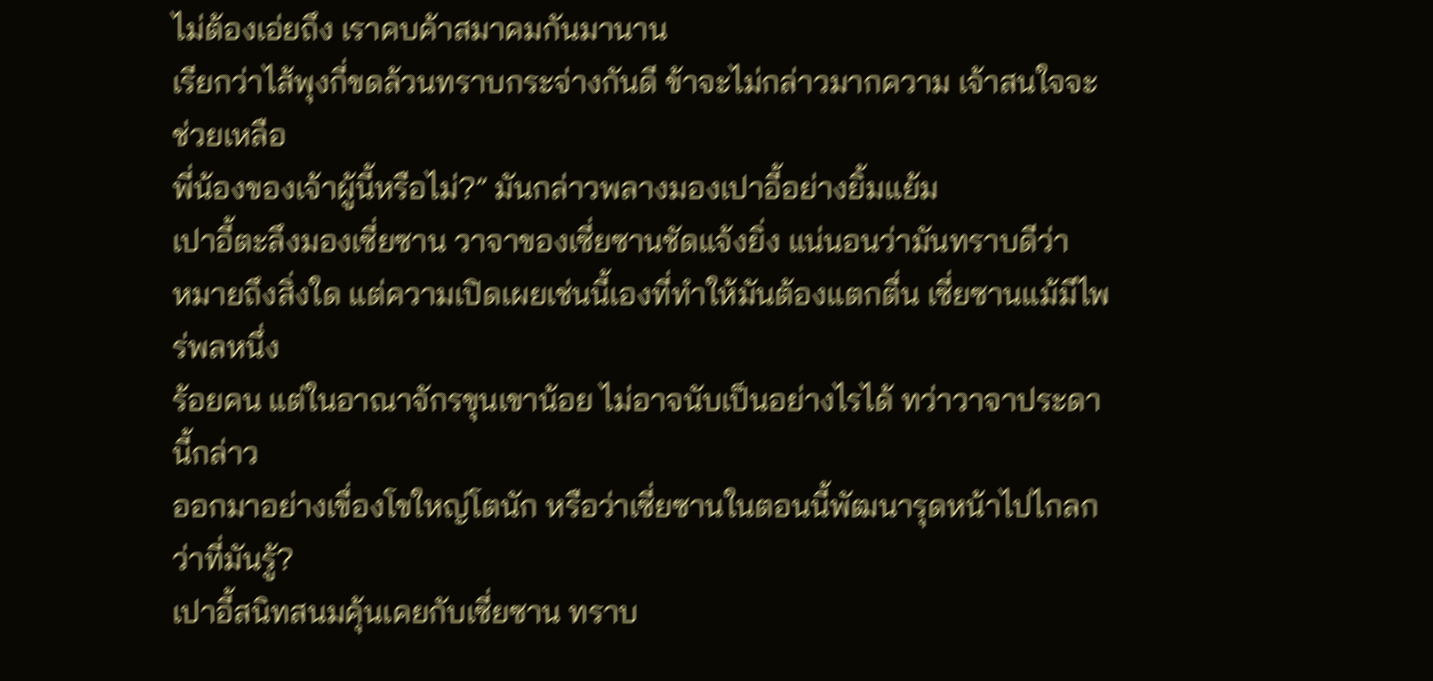ไม่ต้องเอ่ยถึง เราคบค้าสมาคมกันมานาน
เรียกว่าไส้พุงกี่ขดล้วนทราบกระจ่างกันดี ข้าจะไม่กล่าวมากความ เจ้าสนใจจะช่วยเหลือ
พี่น้องของเจ้าผู้นี้หรือไม่?” มันกล่าวพลางมองเปาอี้อย่างยิ้มแย้ม
เปาอี้ตะลึงมองเซี่ยซาน วาจาของเซี่ยซานชัดแจ้งยิ่ง แน่นอนว่ามันทราบดีว่า
หมายถึงสิ่งใด แต่ความเปิดเผยเช่นนี้เองที่ทำให้มันต้องแตกตื่น เซี่ยซานแม้มีไพร่พลหนึ่ง
ร้อยคน แต่ในอาณาจักรขุนเขาน้อย ไม่อาจนับเป็นอย่างไรได้ ทว่าวาจาประดานี้กล่าว
ออกมาอย่างเขื่องโขใหญ่โตนัก หรือว่าเซี่ยซานในตอนนี้พัฒนารุดหน้าไปไกลกว่าที่มันรู้?
เปาอี้สนิทสนมคุ้นเคยกับเซี่ยซาน ทราบ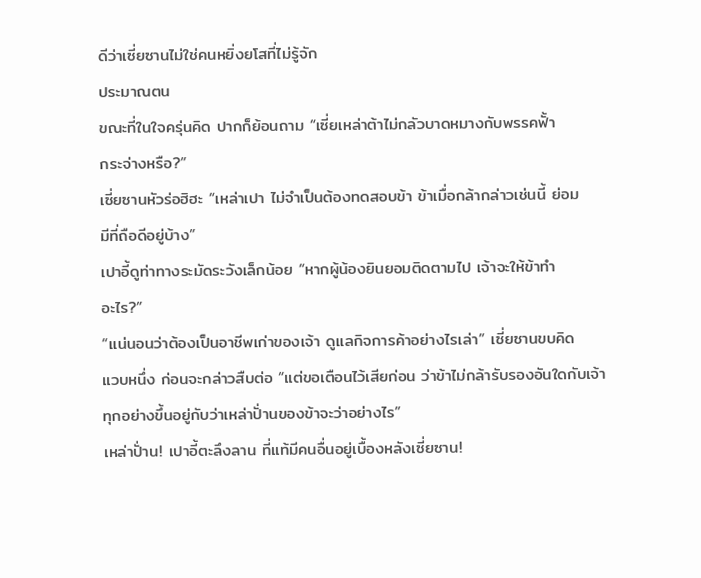ดีว่าเซี่ยซานไม่ใช่คนหยิ่งยโสที่ไม่รู้จัก
ประมาณตน
ขณะที่ในใจครุ่นคิด ปากก็ย้อนถาม “เซี่ยเหล่าต้าไม่กลัวบาดหมางกับพรรคฟั้า
กระจ่างหรือ?”
เซี่ยซานหัวร่อฮิฮะ “เหล่าเปา ไม่จำเป็นต้องทดสอบข้า ข้าเมื่อกล้ากล่าวเช่นนี้ ย่อม
มีที่ถือดีอยู่บ้าง”
เปาอี้ดูท่าทางระมัดระวังเล็กน้อย “หากผู้น้องยินยอมติดตามไป เจ้าจะให้ข้าทำ
อะไร?”
“แน่นอนว่าต้องเป็นอาชีพเก่าของเจ้า ดูแลกิจการค้าอย่างไรเล่า” เซี่ยซานขบคิด
แวบหนึ่ง ก่อนจะกล่าวสืบต่อ “แต่ขอเตือนไว้เสียก่อน ว่าข้าไม่กล้ารับรองอันใดกับเจ้า
ทุกอย่างขึ้นอยู่กับว่าเหล่าปั่านของข้าจะว่าอย่างไร”
เหล่าปั่าน! เปาอี้ตะลึงลาน ที่แท้มีคนอื่นอยู่เบื้องหลังเซี่ยซาน!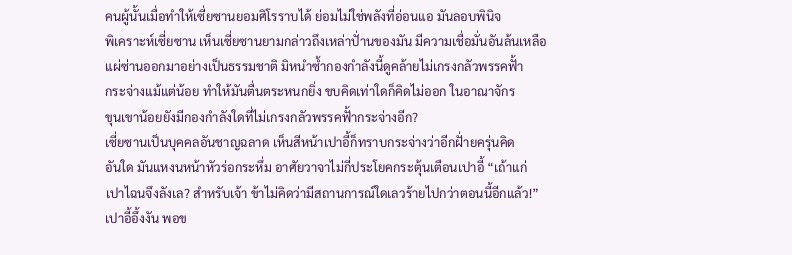คนผู้นั้นเมื่อทำให้เซี่ยซานยอมศิโรราบได้ ย่อมไม่ใช่พลังที่อ่อนแอ มันลอบพินิจ
พิเคราะห์เซี่ยซาน เห็นเซี่ยซานยามกล่าวถึงเหล่าปั่านของมัน มีความเชื่อมั่นอันล้นเหลือ
แผ่ซ่านออกมาอย่างเป็นธรรมชาติ มิหนำซ้ำกองกำลังนี้ดูคล้ายไม่เกรงกลัวพรรคฟั้า
กระจ่างแม้แต่น้อย ทำให้มันตื่นตระหนกยิ่ง ขบคิดเท่าใดก็คิดไม่ออก ในอาณาจักร
ขุนเขาน้อยยังมีกองกำลังใดที่ไม่เกรงกลัวพรรคฟั้ากระจ่างอีก?
เซี่ยซานเป็นบุคคลอันชาญฉลาด เห็นสีหน้าเปาอี้ก็ทราบกระจ่างว่าอีกฝั่ายครุ่นคิด
อันใด มันแหงนหน้าหัวร่อกระหึ่ม อาศัยวาจาไม่กี่ประโยคกระตุ้นเตือนเปาอี้ “เถ้าแก่
เปาไฉนจึงลังเล? สำหรับเจ้า ข้าไม่คิดว่ามีสถานการณ์ใดเลวร้ายไปกว่าตอนนี้อีกแล้ว!”
เปาอี้อึ้งงัน พอข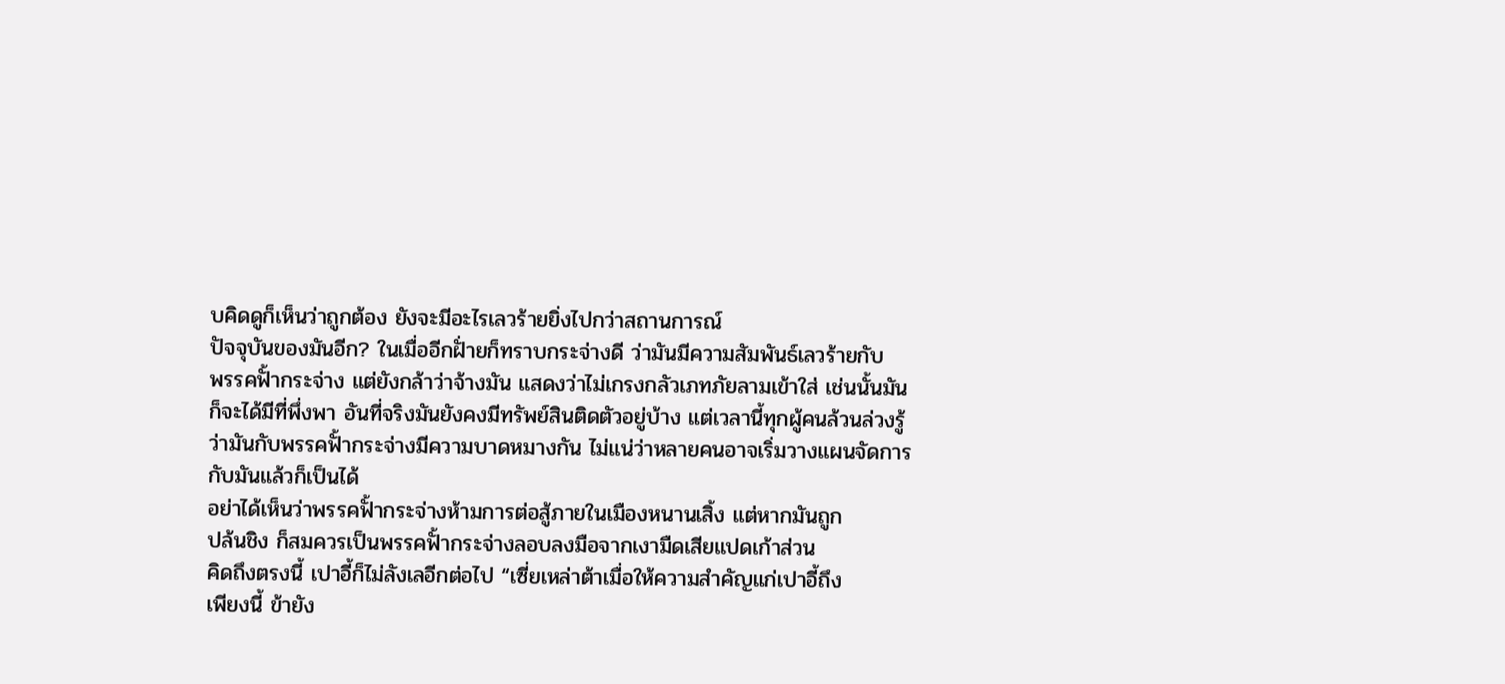บคิดดูก็เห็นว่าถูกต้อง ยังจะมีอะไรเลวร้ายยิ่งไปกว่าสถานการณ์
ปัจจุบันของมันอีก? ในเมื่ออีกฝั่ายก็ทราบกระจ่างดี ว่ามันมีความสัมพันธ์เลวร้ายกับ
พรรคฟั้ากระจ่าง แต่ยังกล้าว่าจ้างมัน แสดงว่าไม่เกรงกลัวเภทภัยลามเข้าใส่ เช่นนั้นมัน
ก็จะได้มีที่พึ่งพา อันที่จริงมันยังคงมีทรัพย์สินติดตัวอยู่บ้าง แต่เวลานี้ทุกผู้คนล้วนล่วงรู้
ว่ามันกับพรรคฟั้ากระจ่างมีความบาดหมางกัน ไม่แน่ว่าหลายคนอาจเริ่มวางแผนจัดการ
กับมันแล้วก็เป็นได้
อย่าได้เห็นว่าพรรคฟั้ากระจ่างห้ามการต่อสู้ภายในเมืองหนานเสิ้ง แต่หากมันถูก
ปล้นชิง ก็สมควรเป็นพรรคฟั้ากระจ่างลอบลงมือจากเงามืดเสียแปดเก้าส่วน
คิดถึงตรงนี้ เปาอี้ก็ไม่ลังเลอีกต่อไป “เซี่ยเหล่าต้าเมื่อให้ความสำคัญแก่เปาอี้ถึง
เพียงนี้ ข้ายัง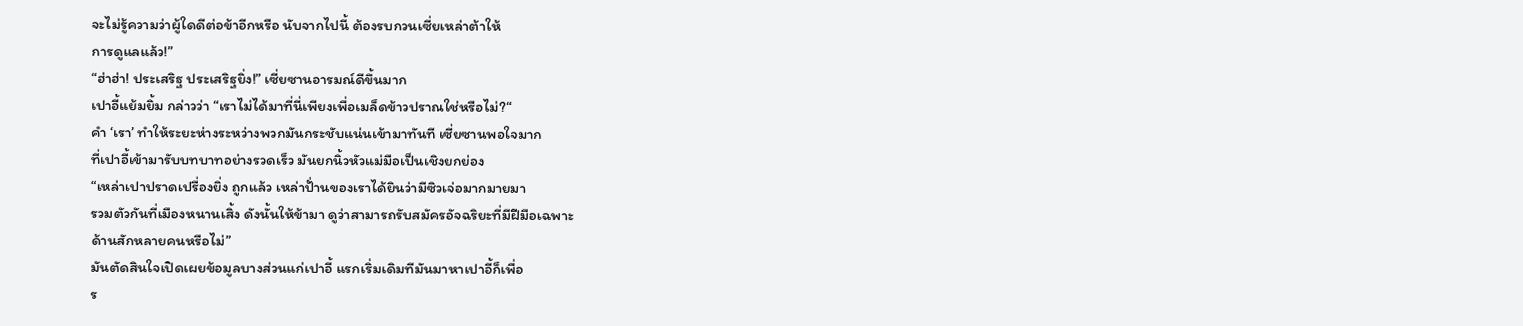จะไม่รู้ความว่าผู้ใดดีต่อข้าอีกหรือ นับจากไปนี้ ต้องรบกวนเซี่ยเหล่าต้าให้
การดูแลแล้ว!”
“ฮ่าฮ่า! ประเสริฐ ประเสริฐยิ่ง!” เซี่ยซานอารมณ์ดีขึ้นมาก
เปาอี้แย้มยิ้ม กล่าวว่า “เราไม่ได้มาที่นี่เพียงเพื่อเมล็ดข้าวปราณใช่หรือไม่?“
คำ ‘เรา’ ทำให้ระยะห่างระหว่างพวกมันกระชับแน่นเข้ามาทันที เซี่ยซานพอใจมาก
ที่เปาอี้เข้ามารับบทบาทอย่างรวดเร็ว มันยกนิ้วหัวแม่มือเป็นเชิงยกย่อง
“เหล่าเปาปราดเปรื่องยิ่ง ถูกแล้ว เหล่าปั่านของเราได้ยินว่ามีซิวเจ่อมากมายมา
รวมตัวกันที่เมืองหนานเสิ้ง ดังนั้นให้ข้ามา ดูว่าสามารถรับสมัครอัจฉริยะที่มีฝีมือเฉพาะ
ด้านสักหลายคนหรือไม่”
มันตัดสินใจเปิดเผยข้อมูลบางส่วนแก่เปาอี้ แรกเริ่มเดิมทีมันมาหาเปาอี้ก็เพื่อ
ร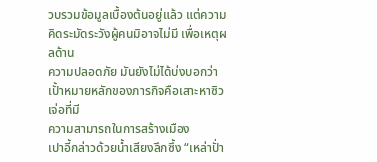วบรวมข้อมูลเบื้องต้นอยู่แล้ว แต่ความคิดระมัดระวังผู้คนมิอาจไม่มี เพื่อเหตุผลด้าน
ความปลอดภัย มันยังไม่ได้บ่งบอกว่าเปั้าหมายหลักของภารกิจคือเสาะหาซิวเจ่อที่มี
ความสามารถในการสร้างเมือง
เปาอี้กล่าวด้วยน้ำเสียงลึกซึ้ง “เหล่าปั่า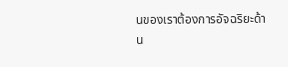นของเราต้องการอัจฉริยะด้าน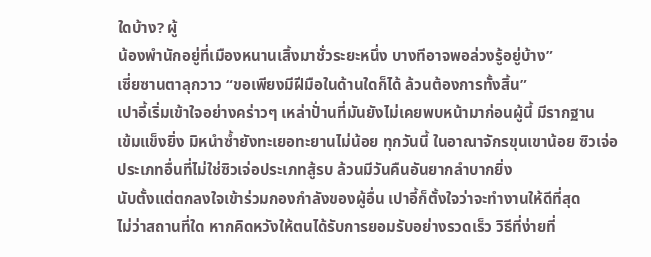ใดบ้าง? ผู้
น้องพำนักอยู่ที่เมืองหนานเสิ้งมาชั่วระยะหนึ่ง บางทีอาจพอล่วงรู้อยู่บ้าง”
เซี่ยซานตาลุกวาว “ขอเพียงมีฝีมือในด้านใดก็ได้ ล้วนต้องการทั้งสิ้น”
เปาอี้เริ่มเข้าใจอย่างคร่าวๆ เหล่าปั่านที่มันยังไม่เคยพบหน้ามาก่อนผู้นี้ มีรากฐาน
เข้มแข็งยิ่ง มิหนำซ้ำยังทะเยอทะยานไม่น้อย ทุกวันนี้ ในอาณาจักรขุนเขาน้อย ซิวเจ่อ
ประเภทอื่นที่ไม่ใช่ซิวเจ่อประเภทสู้รบ ล้วนมีวันคืนอันยากลำบากยิ่ง
นับตั้งแต่ตกลงใจเข้าร่วมกองกำลังของผู้อื่น เปาอี้ก็ตั้งใจว่าจะทำงานให้ดีที่สุด
ไม่ว่าสถานที่ใด หากคิดหวังให้ตนได้รับการยอมรับอย่างรวดเร็ว วิธีที่ง่ายที่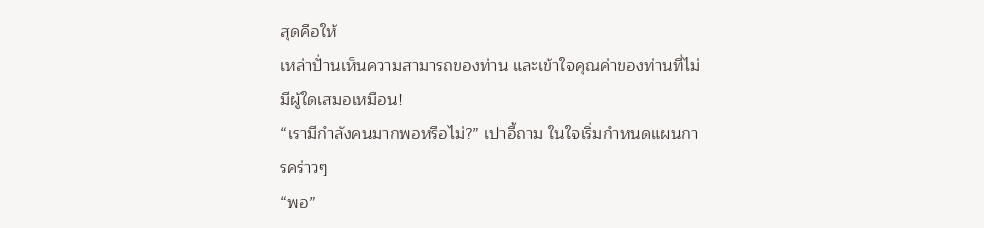สุดคือให้
เหล่าปั่านเห็นความสามารถของท่าน และเข้าใจคุณค่าของท่านที่ไม่มีผู้ใดเสมอเหมือน!
“เรามีกำลังคนมากพอหรือไม่?” เปาอี้ถาม ในใจเริ่มกำหนดแผนการคร่าวๆ
“พอ”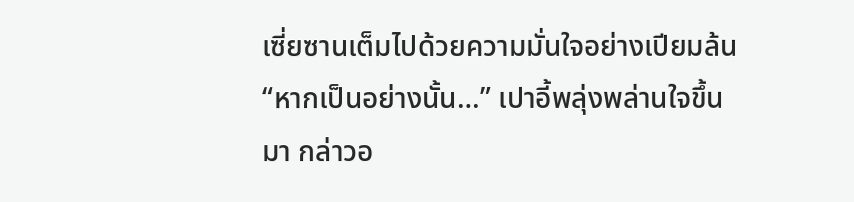เซี่ยซานเต็มไปด้วยความมั่นใจอย่างเปียมล้น
“หากเป็นอย่างนั้น…” เปาอี้พลุ่งพล่านใจขึ้นมา กล่าวอ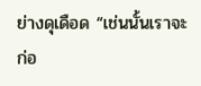ย่างดุเดือด “เช่นนั้นเราจะ
ก่อ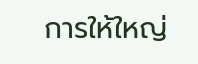การให้ใหญ่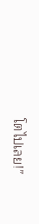โตไปเลย!”